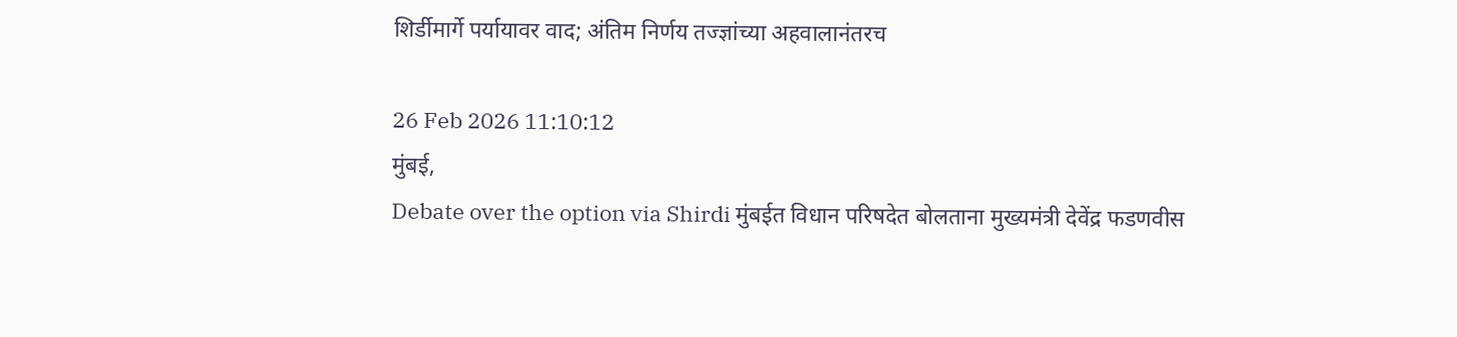शिर्डीमार्गे पर्यायावर वाद; अंतिम निर्णय तज्ज्ञांच्या अहवालानंतरच

26 Feb 2026 11:10:12
मुंबई,
Debate over the option via Shirdi मुंबईत विधान परिषदेत बोलताना मुख्यमंत्री देवेंद्र फडणवीस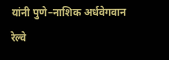यांनी पुणे–नाशिक अर्धवेगवान रेल्वे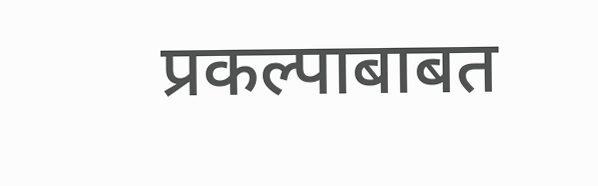प्रकल्पाबाबत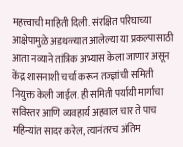महत्त्वाची माहिती दिली. संरक्षित परिघाच्या आक्षेपामुळे अडथळ्यात आलेल्या या प्रकल्पासाठी आता नव्याने तांत्रिक अभ्यास केला जाणार असून केंद्र शासनाशी चर्चा करून तज्ज्ञांची समिती नियुक्त केली जाईल. ही समिती पर्यायी मार्गाचा सविस्तर आणि व्यवहार्य अहवाल चार ते पाच महिन्यांत सादर करेल, त्यानंतरच अंतिम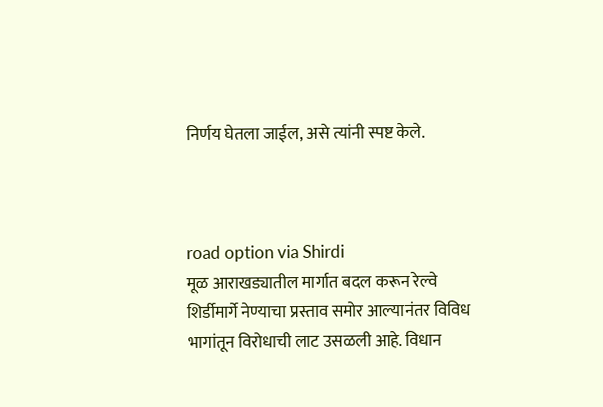निर्णय घेतला जाईल, असे त्यांनी स्पष्ट केले.



road option via Shirdi
मूळ आराखड्यातील मार्गात बदल करून रेल्वे शिर्डीमार्गे नेण्याचा प्रस्ताव समोर आल्यानंतर विविध भागांतून विरोधाची लाट उसळली आहे. विधान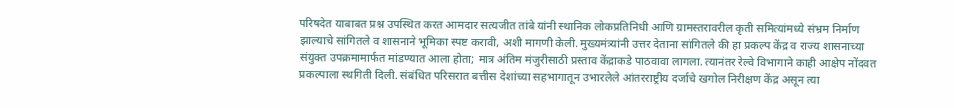परिषदेत याबाबत प्रश्न उपस्थित करत आमदार सत्यजीत तांबे यांनी स्थानिक लोकप्रतिनिधी आणि ग्रामस्तरावरील कृती समित्यांमध्ये संभ्रम निर्माण झाल्याचे सांगितले व शासनाने भूमिका स्पष्ट करावी, अशी मागणी केली. मुख्यमंत्र्यांनी उत्तर देताना सांगितले की हा प्रकल्प केंद्र व राज्य शासनाच्या संयुक्त उपक्रमामार्फत मांडण्यात आला होता; मात्र अंतिम मंजुरीसाठी प्रस्ताव केंद्राकडे पाठवावा लागला. त्यानंतर रेल्वे विभागाने काही आक्षेप नोंदवत प्रकल्पाला स्थगिती दिली. संबंधित परिसरात बत्तीस देशांच्या सहभागातून उभारलेले आंतरराष्ट्रीय दर्जाचे खगोल निरीक्षण केंद्र असून त्या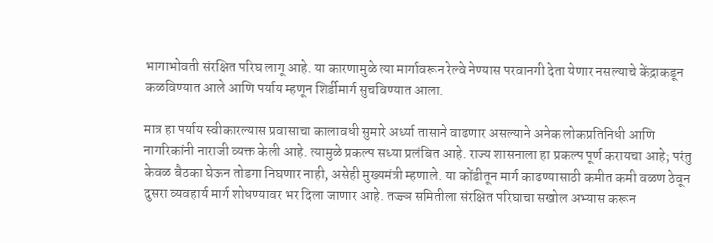भागाभोवती संरक्षित परिघ लागू आहे. या कारणामुळे त्या मार्गावरून रेल्वे नेण्यास परवानगी देता येणार नसल्याचे केंद्राकडून कळविण्यात आले आणि पर्याय म्हणून शिर्डीमार्ग सुचविण्यात आला.

मात्र हा पर्याय स्वीकारल्यास प्रवासाचा कालावधी सुमारे अर्ध्या तासाने वाढणार असल्याने अनेक लोकप्रतिनिधी आणि नागरिकांनी नाराजी व्यक्त केली आहे. त्यामुळे प्रकल्प सध्या प्रलंबित आहे. राज्य शासनाला हा प्रकल्प पूर्ण करायचा आहे; परंतु केवळ बैठका घेऊन तोडगा निघणार नाही, असेही मुख्यमंत्री म्हणाले. या कोंडीतून मार्ग काढण्यासाठी कमीत कमी वळण ठेवून दुसरा व्यवहार्य मार्ग शोधण्यावर भर दिला जाणार आहे. तज्ज्ञ समितीला संरक्षित परिघाचा सखोल अभ्यास करून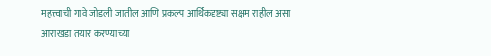महत्त्वाची गावे जोडली जातील आणि प्रकल्प आर्थिकदृष्ट्या सक्षम राहील असा आराखडा तयार करण्याच्या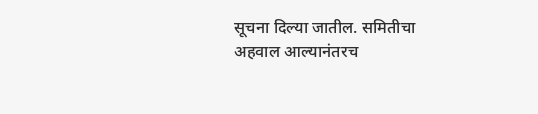सूचना दिल्या जातील. समितीचा अहवाल आल्यानंतरच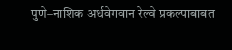पुणे–नाशिक अर्धवेगवान रेल्वे प्रकल्पाबाबत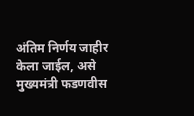अंतिम निर्णय जाहीर केला जाईल, असे मुख्यमंत्री फडणवीस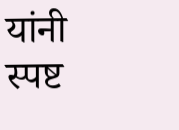यांनी स्पष्ट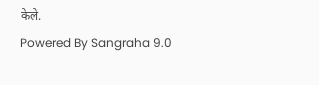केले.
Powered By Sangraha 9.0